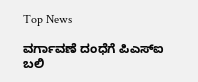Top News

ವರ್ಗಾವಣೆ ದಂಧೆಗೆ ಪಿಎಸ್ಐ ಬಲಿ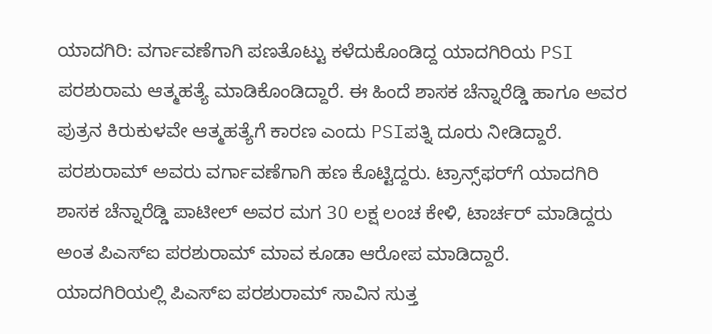ಯಾದಗಿರಿ: ವರ್ಗಾವಣೆಗಾಗಿ ಪಣತೊಟ್ಟು ಕಳೆದುಕೊಂಡಿದ್ದ ಯಾದಗಿರಿಯ PSI ಪರಶುರಾಮ ಆತ್ಮಹತ್ಯೆ ಮಾಡಿಕೊಂಡಿದ್ದಾರೆ. ಈ ಹಿಂದೆ ಶಾಸಕ ಚೆನ್ನಾರೆಡ್ಡಿ ಹಾಗೂ ಅವರ ಪುತ್ರನ ಕಿರುಕುಳವೇ ಆತ್ಮಹತ್ಯೆಗೆ ಕಾರಣ ಎಂದು PSIಪತ್ನಿ ದೂರು ನೀಡಿದ್ದಾರೆ. ಪರಶುರಾಮ್ ಅವರು ವರ್ಗಾವಣೆಗಾಗಿ ಹಣ ಕೊಟ್ಟಿದ್ದರು. ಟ್ರಾನ್ಸ್‌ಫರ್‌‌ಗೆ ಯಾದಗಿರಿ ಶಾಸಕ ಚೆನ್ನಾರೆಡ್ಡಿ ಪಾಟೀಲ್‌ ಅವರ ಮಗ 30 ಲಕ್ಷ ಲಂಚ ಕೇಳಿ, ಟಾರ್ಚರ್ ಮಾಡಿದ್ದರು ಅಂತ ಪಿಎಸ್ಐ ಪರಶುರಾಮ್‌ ಮಾವ ಕೂಡಾ ಆರೋಪ ಮಾಡಿದ್ದಾರೆ.
ಯಾದಗಿರಿಯಲ್ಲಿ ಪಿಎಸ್ಐ ಪರಶುರಾಮ್‌ ಸಾವಿನ ಸುತ್ತ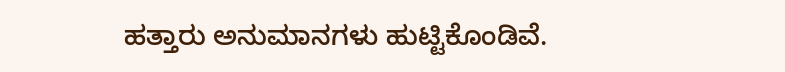ಹತ್ತಾರು ಅನುಮಾನಗಳು ಹುಟ್ಟಿಕೊಂಡಿವೆ.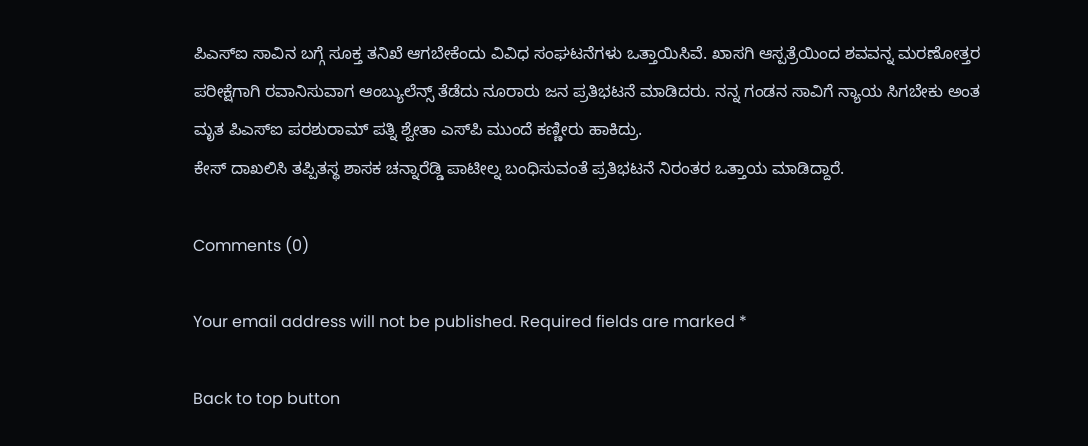ಪಿಎಸ್ಐ ಸಾವಿನ ಬಗ್ಗೆ ಸೂಕ್ತ ತನಿಖೆ ಆಗಬೇಕೆಂದು ವಿವಿಧ ಸಂಘಟನೆಗಳು ಒತ್ತಾಯಿಸಿವೆ. ಖಾಸಗಿ ಆಸ್ಪತ್ರೆಯಿಂದ ಶವವನ್ನ ಮರಣೋತ್ತರ ಪರೀಕ್ಷೆಗಾಗಿ ರವಾನಿಸುವಾಗ ಆಂಬ್ಯುಲೆನ್ಸ್‌ ತೆಡೆದು ನೂರಾರು ಜನ ಪ್ರತಿಭಟನೆ ಮಾಡಿದರು. ನನ್ನ ಗಂಡನ ಸಾವಿಗೆ‌ ನ್ಯಾಯ ಸಿಗಬೇಕು ಅಂತ ಮೃತ ಪಿಎಸ್ಐ ಪರಶುರಾಮ್‌ ಪತ್ನಿ ಶ್ವೇತಾ ಎಸ್‌‌ಪಿ ಮುಂದೆ ಕಣ್ಣೀರು ಹಾಕಿದ್ರು.
ಕೇಸ್ ದಾಖಲಿಸಿ ತಪ್ಪಿತಸ್ಥ ಶಾಸಕ ಚನ್ನಾರೆಡ್ಡಿ ಪಾಟೀಲ್ನ ಬಂಧಿಸುವಂತೆ ಪ್ರತಿಭಟನೆ ನಿರಂತರ ಒತ್ತಾಯ ಮಾಡಿದ್ದಾರೆ.

Comments (0)

Your email address will not be published. Required fields are marked *

Back to top button